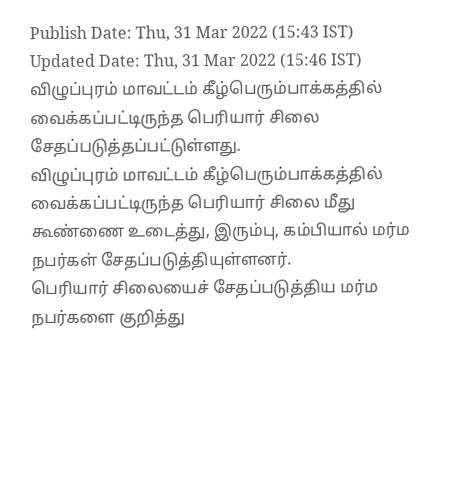Publish Date: Thu, 31 Mar 2022 (15:43 IST)
Updated Date: Thu, 31 Mar 2022 (15:46 IST)
விழுப்புரம் மாவட்டம் கீழ்பெரும்பாக்கத்தில் வைக்கப்பட்டிருந்த பெரியார் சிலை சேதப்படுத்தப்பட்டுள்ளது.
விழுப்புரம் மாவட்டம் கீழ்பெரும்பாக்கத்தில் வைக்கப்பட்டிருந்த பெரியார் சிலை மீது கூண்ணை உடைத்து, இரும்பு, கம்பியால் மர்ம நபர்கள் சேதப்படுத்தியுள்ளனர்.
பெரியார் சிலையைச் சேதப்படுத்திய மர்ம நபர்களை குறித்து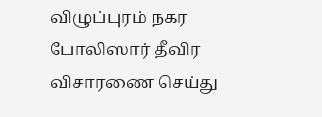விழுப்புரம் நகர போலிஸார் தீவிர விசாரணை செய்து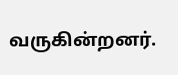வருகின்றனர்.